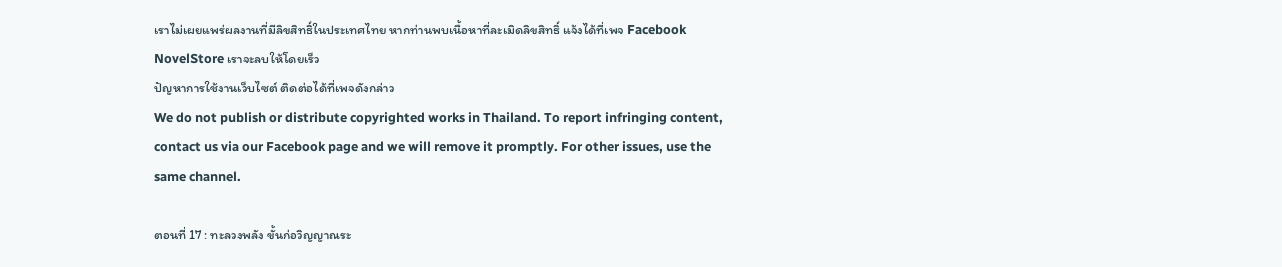เราไม่เผยแพร่ผลงานที่มีลิขสิทธิ์ในประเทศไทย หากท่านพบเนื้อหาที่ละเมิดลิขสิทธิ์ แจ้งได้ที่เพจ Facebook NovelStore เราจะลบให้โดยเร็ว
ปัญหาการใช้งานเว็บไซต์ ติดต่อได้ที่เพจดังกล่าว
We do not publish or distribute copyrighted works in Thailand. To report infringing content, contact us via our Facebook page and we will remove it promptly. For other issues, use the same channel.

ตอนที่ 17 : ทะลวงพลัง ขั้นก่อวิญญาณระ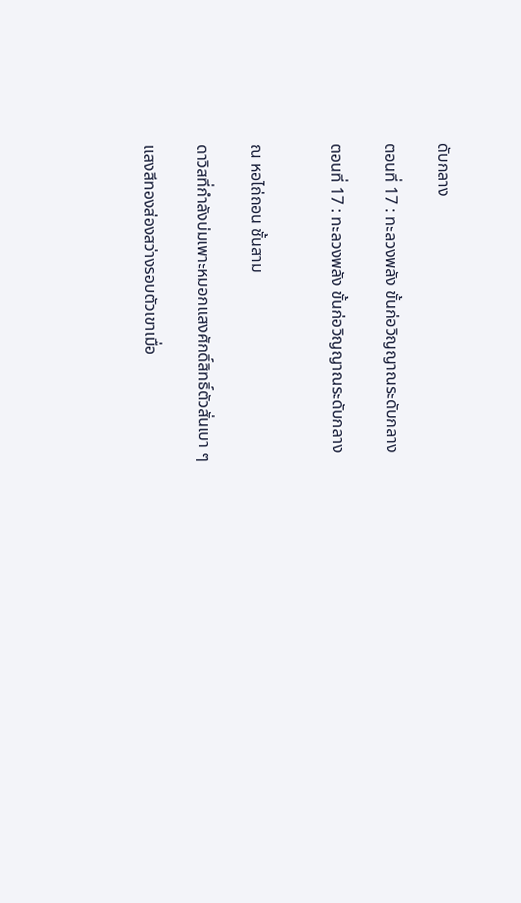ดับกลาง

ตอนที่ 17 : ทะลวงพลัง ขั้นก่อวิญญาณระดับกลาง

ตอนที่ 17 : ทะลวงพลัง ขั้นก่อวิญญาณระดับกลาง


ณ หอไถ่ถอน ชั้นสาม

ดาวิสที่กำลังบ่มเพาะหมอกแสงศักดิ์สิทธิ์ตัวสั่นเบา ๆ

แสงสีทองส่องสว่างรอบตัวเขาเมื่อ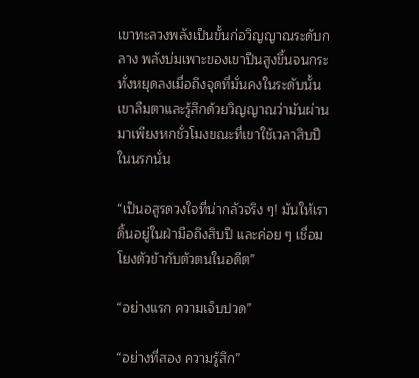เขาทะลวงพลังเป็นขั้นก่อวิญญาณระดับกลาง พลังบ่มเพาะของเขาปีนสูงขึ้นจนกระทั่งหยุดลงเมื่อถึงจุดที่มั่นคงในระดับนั้น เขาลืมตาและรู้สึกด้วยวิญญาณว่ามันผ่านมาเพียงหกชั่วโมงขณะที่เขาใช้เวลาสิบปีในนรกนั่น

“เป็นอสูรดวงใจที่น่ากลัวจริง ๆ! มันให้เราดิ้นอยู่ในฝ่ามือถึงสิบปี และค่อย ๆ เชื่อมโยงตัวข้ากับตัวตนในอดีต”

“อย่างแรก ความเจ็บปวด”

“อย่างที่สอง ความรู้สึก”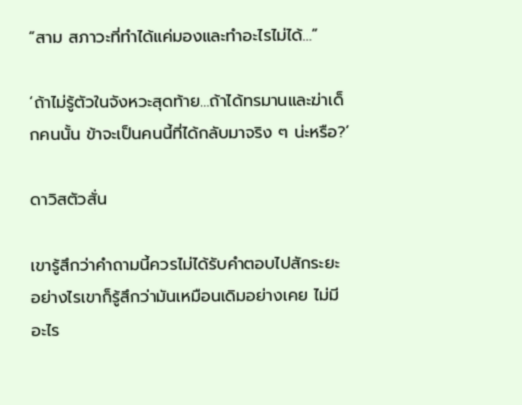“สาม สภาวะที่ทำได้แค่มองและทำอะไรไม่ได้…”

‘ถ้าไม่รู้ตัวในจังหวะสุดท้าย…ถ้าได้ทรมานและฆ่าเด็กคนนั้น ข้าจะเป็นคนนี้ที่ได้กลับมาจริง ๆ น่ะหรือ?’

ดาวิสตัวสั่น

เขารู้สึกว่าคำถามนี้ควรไม่ได้รับคำตอบไปสักระยะ อย่างไรเขาก็รู้สึกว่ามันเหมือนเดิมอย่างเคย ไม่มีอะไร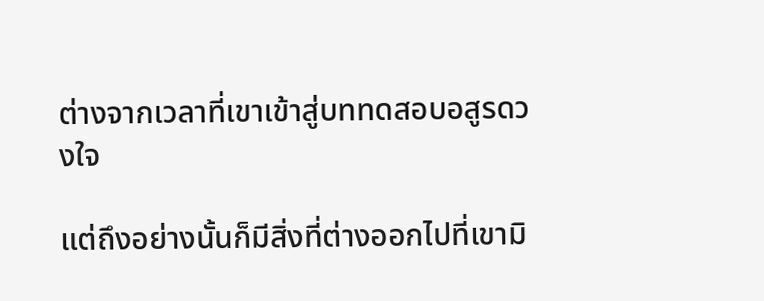ต่างจากเวลาที่เขาเข้าสู่บททดสอบอสูรดวงใจ

แต่ถึงอย่างนั้นก็มีสิ่งที่ต่างออกไปที่เขามิ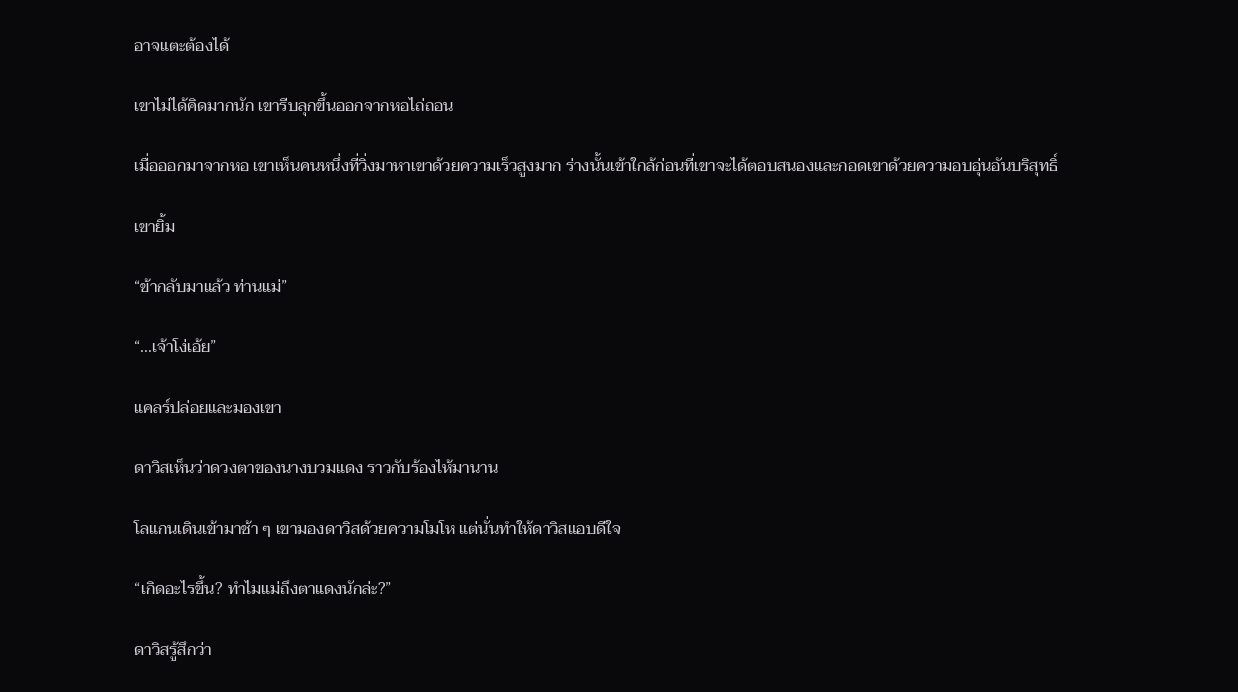อาจแตะต้องได้

เขาไม่ได้คิดมากนัก เขารีบลุกขึ้นออกจากหอไถ่ถอน

เมื่อออกมาจากหอ เขาเห็นคนหนึ่งที่วิ่งมาหาเขาด้วยความเร็วสูงมาก ร่างนั้นเข้าใกล้ก่อนที่เขาจะได้ตอบสนองและกอดเขาด้วยความอบอุ่นอันบริสุทธิ์

เขายิ้ม

“ข้ากลับมาแล้ว ท่านแม่”

“...เจ้าโง่เอ้ย”

แคลร์ปล่อยและมองเขา

ดาวิสเห็นว่าดวงตาของนางบวมแดง ราวกับร้องไห้มานาน

โลแกนเดินเข้ามาช้า ๆ เขามองดาวิสด้วยความโมโห แต่นั่นทำให้ดาวิสแอบดีใจ

“เกิดอะไรขึ้น? ทำไมแม่ถึงตาแดงนักล่ะ?”

ดาวิสรู้สึกว่า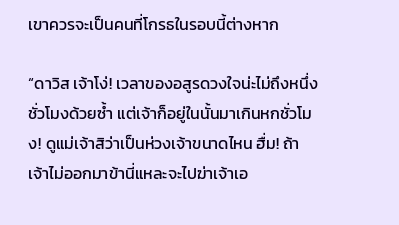เขาควรจะเป็นคนที่โกรธในรอบนี้ต่างหาก

“ดาวิส เจ้าโง่! เวลาของอสูรดวงใจน่ะไม่ถึงหนึ่งชั่วโมงด้วยซ้ำ แต่เจ้าก็อยู่ในนั้นมาเกินหกชั่วโมง! ดูแม่เจ้าสิว่าเป็นห่วงเจ้าขนาดไหน ฮื่ม! ถ้าเจ้าไม่ออกมาข้านี่แหละจะไปฆ่าเจ้าเอ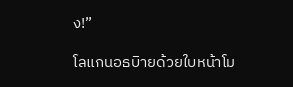ง!”

โลแกนอธบิายด้วยใบหน้าโม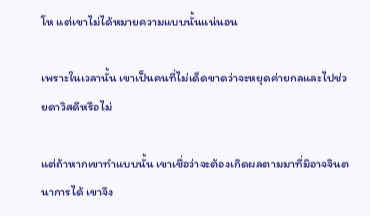โห แต่เขาไม่ได้หมายความแบบนั้นแน่นอน

เพราะในเวลานั้น เขาเป็นคนที่ไม่เด็ดขาดว่าจะหยุดค่ายกลและไปช่วยดาวิสดีหรือไม่

แต่ถ้าหากเขาทำแบบนั้น เขาเชื่อว่าจะต้องเกิดผลตามมาที่มิอาจจินตนาการได้ เขาจึง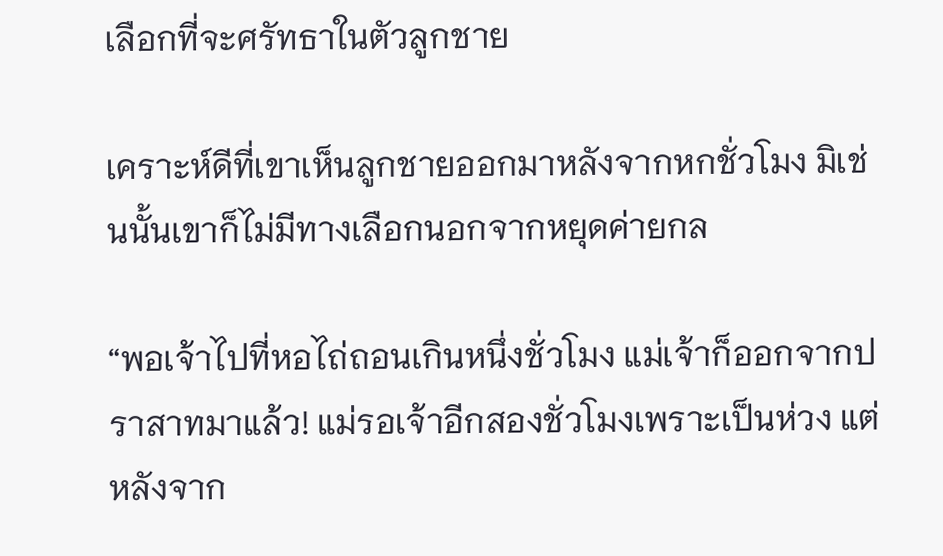เลือกที่จะศรัทธาในตัวลูกชาย

เคราะห์ดีที่เขาเห็นลูกชายออกมาหลังจากหกชั่วโมง มิเช่นนั้นเขาก็ไม่มีทางเลือกนอกจากหยุดค่ายกล

“พอเจ้าไปที่หอไถ่ถอนเกินหนึ่งชั่วโมง แม่เจ้าก็ออกจากปราสาทมาแล้ว! แม่รอเจ้าอีกสองชั่วโมงเพราะเป็นห่วง แต่หลังจาก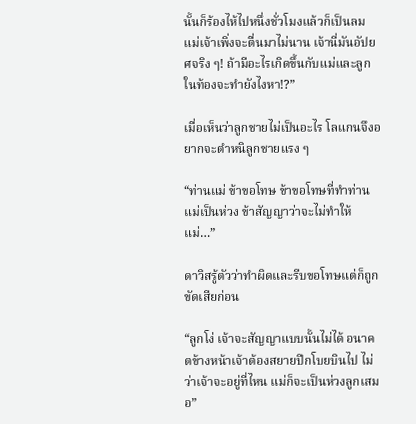นั้นก็ร้องไห้ไปหนึ่งชั่วโมงแล้วก็เป็นลม แม่เจ้าเพิ่งจะตื่นมาไม่นาน เจ้านี่มันอัปยศจริง ๆ! ถ้ามีอะไรเกิดขึ้นกับแม่และลูกในท้องจะทำยังไงหา!?”

เมื่อเห็นว่าลูกชายไม่เป็นอะไร โลแกนจึงอยากจะตำหนิลูกชายแรง ๆ

“ท่านแม่ ข้าขอโทษ ข้าขอโทษที่ทำท่านแม่เป็นห่วง ข้าสัญญาว่าจะไม่ทำให้แม่…”

ดาวิสรู้ตัวว่าทำผิดและรีบขอโทษแต่ก็ถูกขัดเสียก่อน

“ลูกโง่ เจ้าจะสัญญาแบบนั้นไม่ได้ อนาคตข้างหน้าเจ้าต้องสยายปีกโบยบินไป ไม่ว่าเจ้าจะอยู่ที่ไหน แม่ก็จะเป็นห่วงลูกเสมอ”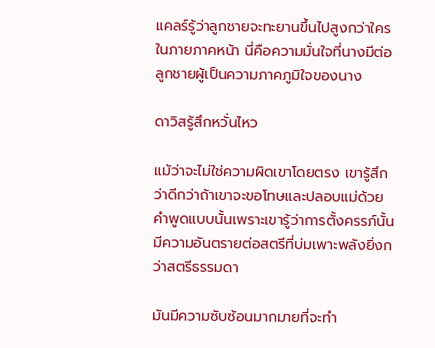แคลร์รู้ว่าลูกชายจะทะยานขึ้นไปสูงกว่าใครในภายภาคหน้า นี่คือความมั่นใจที่นางมีต่อลูกชายผู้เป็นความภาคภูมิใจของนาง

ดาวิสรู้สึกหวั่นไหว

แม้ว่าจะไม่ใช่ความผิดเขาโดยตรง เขารู้สึกว่าดีกว่าถ้าเขาจะขอโทษและปลอบแม่ด้วยคำพูดแบบนั้นเพราะเขารู้ว่าการตั้งครรภ์นั้นมีความอันตรายต่อสตรีที่บ่มเพาะพลังยิ่งกว่าสตรีธรรมดา

มันมีความซับซ้อนมากมายที่จะทำ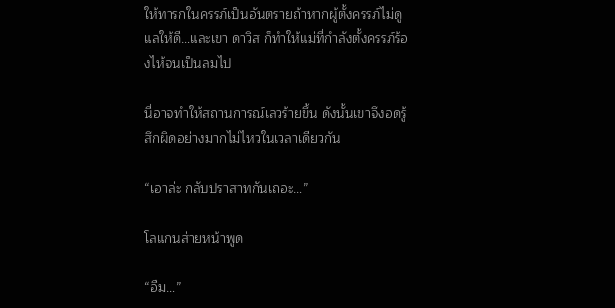ให้ทารกในครรภ์เป็นอันตรายถ้าหากผู้ตั้งครรภ์ไม่ดูแลให้ดี…และเขา ดาวิส ก็ทำให้แม่ที่กำลังตั้งครรภ์ร้องไห้จนเป็นลมไป

นี่อาจทำให้สถานการณ์เลวร้ายขึ้น ดังนั้นเขาจึงอดรู้สึกผิดอย่างมากไม่ไหวในเวลาเดียวกัน

“เอาล่ะ กลับปราสาทกันเถอะ…”

โลแกนส่ายหน้าพูด

“อืม…”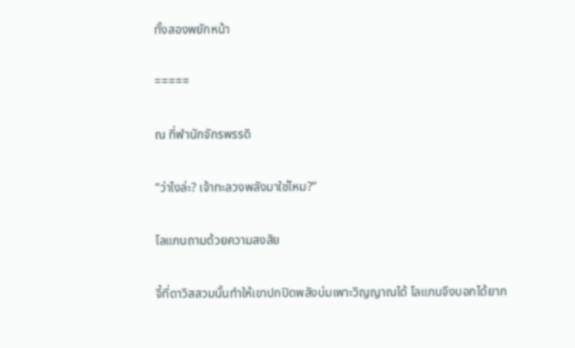ทั้งสองพยักหน้า

=====

ณ ที่พำนักจักรพรรดิ

“ว่าไงล่ะ? เจ้าทะลวงพลังมาใช่ไหม?”

โลแกนถามด้วยความสงสัย

จี้ที่ดาวิสสวมนั้นทำให้เขาปกปิดพลังบ่มเพาะวิญญาณได้ โลแกนจึงบอกได้ยาก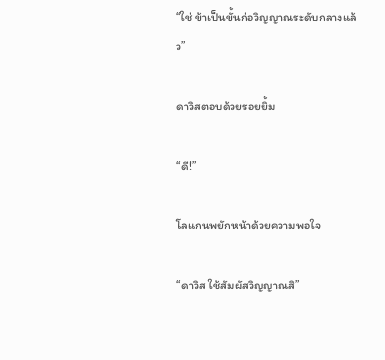“ใช่ ข้าเป็นขั้นก่อวิญญาณระดับกลางแล้ว”

ดาวิสตอบด้วยรอยยิ้ม

“ดี!”

โลแกนพยักหน้าด้วยความพอใจ

“ดาวิส ใช้สัมผัสวิญญาณสิ”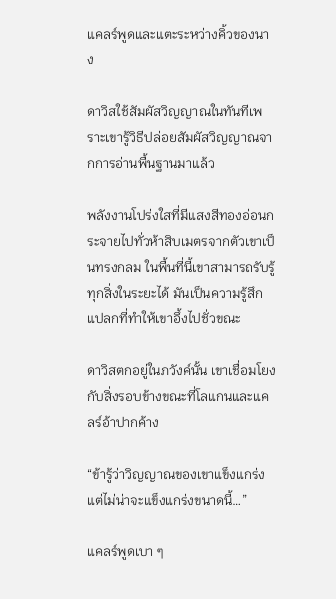แคลร์พูดและแตะระหว่างคิ้วของนาง

ดาวิสใช้สัมผัสวิญญาณในทันทีเพราะเขารู้วิธีปล่อยสัมผัสวิญญาณจากการอ่านพื้นฐานมาแล้ว

พลังงานโปร่งใสที่มีแสงสีทองอ่อนกระจายไปทั่วห้าสิบเมตรจากตัวเขาเป็นทรงกลม ในพื้นที่นี้เขาสามารถรับรู้ทุกสิ่งในระยะได้ มันเป็นความรู้สึกแปลกที่ทำให้เขาอึ้งไปชั่วขณะ

ดาวิสตกอยู่ในภวังค์นั้น เขาเชื่อมโยงกับสิ่งรอบข้างขณะที่โลแกนและแคลร์อ้าปากค้าง

“ข้ารู้ว่าวิญญาณของเขาแข็งแกร่ง แต่ไม่น่าจะแข็งแกร่งขนาดนี้…”

แคลร์พูดเบา ๆ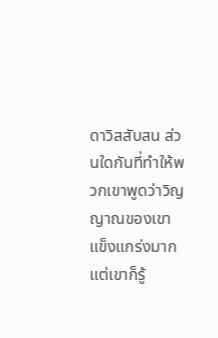ดาวิสสับสน ส่วนใดกันที่ทำให้พวกเขาพูดว่าวิญญาณของเขาแข็งแกร่งมาก แต่เขาก็รู้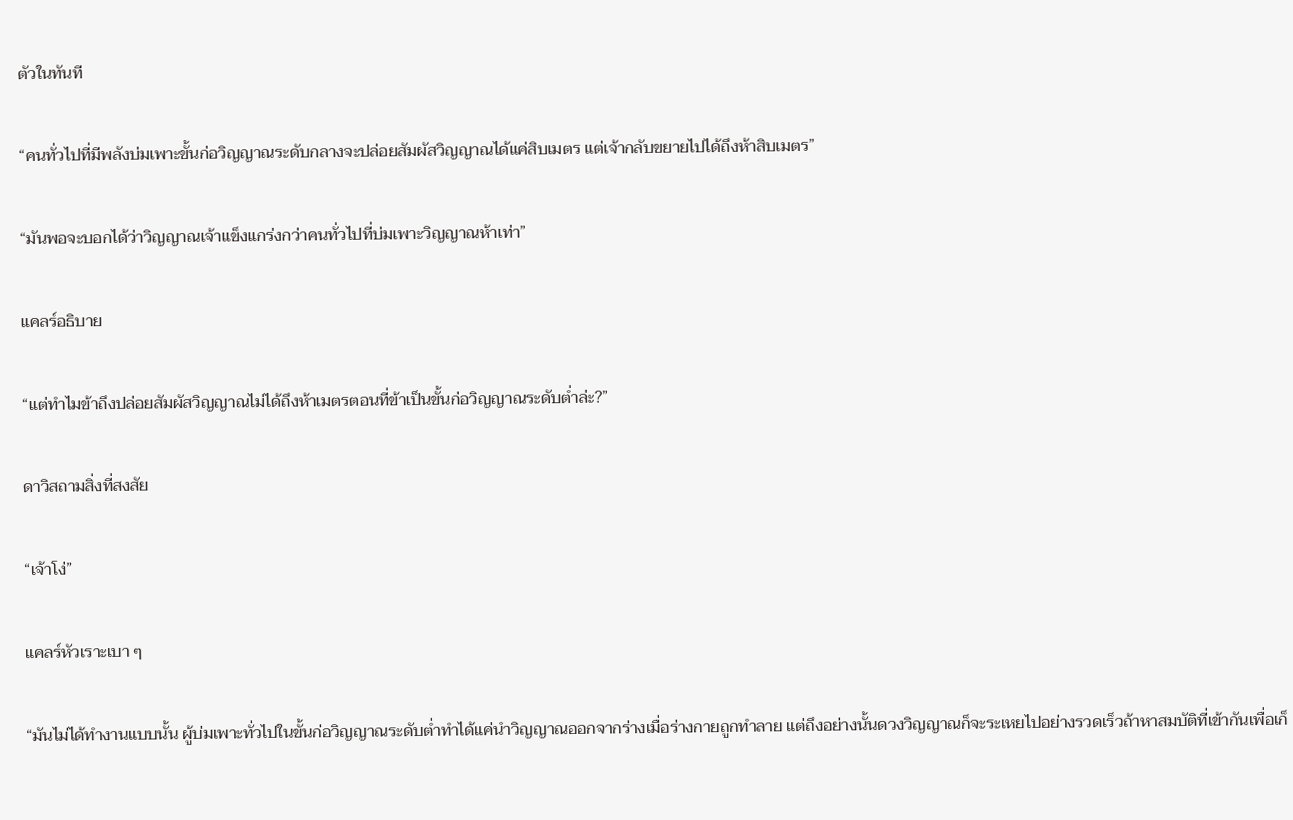ตัวในทันที

“คนทั่วไปที่มีพลังบ่มเพาะขั้นก่อวิญญาณระดับกลางจะปล่อยสัมผัสวิญญาณได้แค่สิบเมตร แต่เจ้ากลับขยายไปได้ถึงห้าสิบเมตร”

“มันพอจะบอกได้ว่าวิญญาณเจ้าแข็งแกร่งกว่าคนทั่วไปที่บ่มเพาะวิญญาณห้าเท่า”

แคลร์อธิบาย

“แต่ทำไมข้าถึงปล่อยสัมผัสวิญญาณไม่ได้ถึงห้าเมตรตอนที่ข้าเป็นขั้นก่อวิญญาณระดับต่ำล่ะ?”

ดาวิสถามสิ่งที่สงสัย

“เจ้าโง่”

แคลร์หัวเราะเบา ๆ

“มันไม่ได้ทำงานแบบนั้น ผู้บ่มเพาะทั่วไปในขั้นก่อวิญญาณระดับต่ำทำได้แค่นำวิญญาณออกจากร่างเมื่อร่างกายถูกทำลาย แต่ถึงอย่างนั้นดวงวิญญาณก็จะระเหยไปอย่างรวดเร็วถ้าหาสมบัติที่เข้ากันเพื่อเก็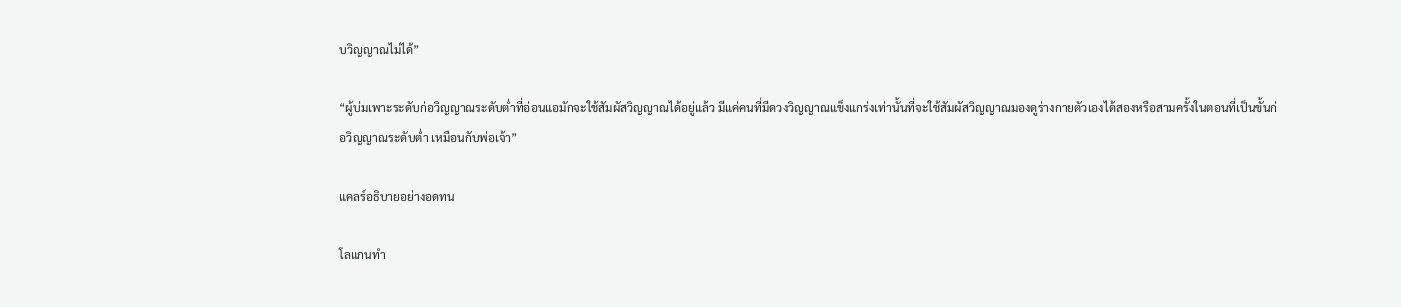บวิญญาณไม่ได้”

“ผู้บ่มเพาะระดับก่อวิญญาณระดับต่ำที่อ่อนแอมักจะใช้สัมผัสวิญญาณได้อยู่แล้ว มีแค่คนที่มีดวงวิญญาณแข็งแกร่งเท่านั้นที่จะใช้สัมผัสวิญญาณมองดูร่างกายตัวเองได้สองหรือสามครั้งในตอนที่เป็นขั้นก่อวิญญาณระดับต่ำ เหมือนกับพ่อเจ้า”

แคลร์อธิบายอย่างอดทน

โลแกนทำ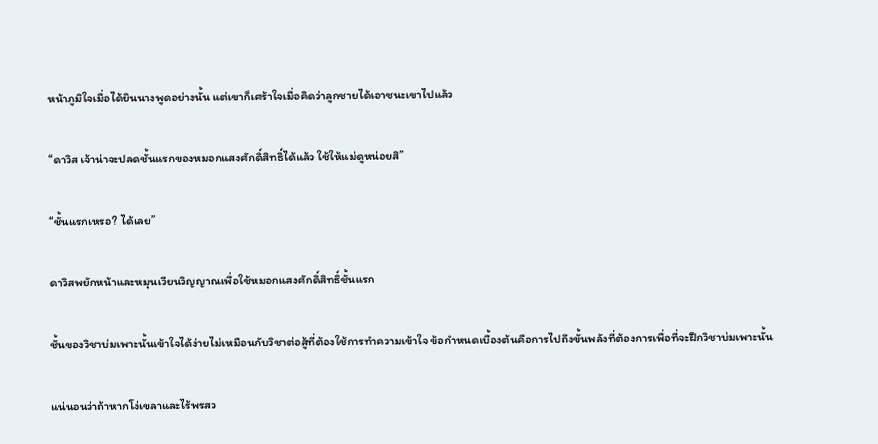หน้าภูมิใจเมื่อได้ยินนางพูดอย่างนั้น แต่เขาก็เศร้าใจเมื่อคิดว่าลูกชายได้เอาชนะเขาไปแล้ว

“ดาวิส เจ้าน่าจะปลดชั้นแรกของหมอกแสงศักดิ์สิทธิ์ได้แล้ว ใช้ให้แม่ดูหน่อยสิ”

“ชั้นแรกเหรอ? ได้เลย”

ดาวิสพยักหน้าและหมุนเวียนวิญญาณเพื่อใช้หมอกแสงศักดิ์สิทธิ์ชั้นแรก

ชั้นของวิชาบ่มเพาะนั้นเข้าใจได้ง่ายไม่เหมือนกับวิชาต่อสู้ที่ต้องใช้การทำความเข้าใจ ข้อกำหนดเบื้องต้นคือการไปถึงขั้นพลังที่ต้องการเพื่อที่จะฝึกวิชาบ่มเพาะนั้น

แน่นอนว่าถ้าหากโง่เขลาและไร้พรสว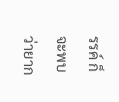รรค์ ก็จะพบว่ายาก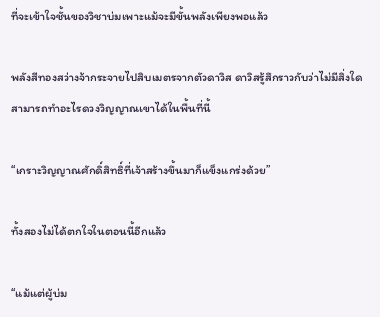ที่จะเข้าใจชั้นของวิชาบ่มเพาะแม้จะมีขั้นพลังเพียงพอแล้ว

พลังสีทองสว่างจ้ากระจายไปสิบเมตรจากตัวดาวิส ดาวิสรู้สึกราวกับว่าไม่มีสิ่งใดสามารถทำอะไรดวงวิญญาณเขาได้ในพื้นที่นี้

“เกราะวิญญาณศักดิ์สิทธิ์ที่เจ้าสร้างขึ้นมาก็แข็งแกร่งด้วย”

ทั้งสองไม่ได้ตกใจในตอนนี้อีกแล้ว

“แม้แต่ผู้บ่ม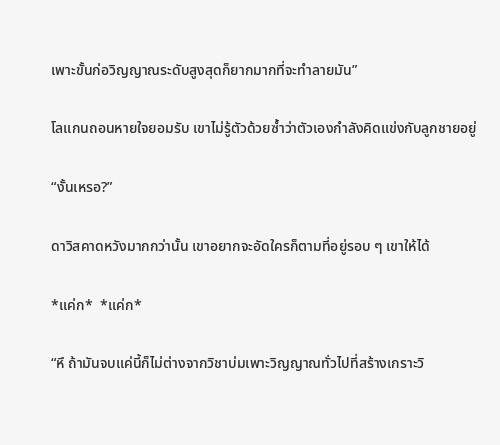เพาะขั้นก่อวิญญาณระดับสูงสุดก็ยากมากที่จะทำลายมัน”

โลแกนถอนหายใจยอมรับ เขาไม่รู้ตัวด้วยซ้ำว่าตัวเองกำลังคิดแข่งกับลูกชายอยู่

“งั้นเหรอ?”

ดาวิสคาดหวังมากกว่านั้น เขาอยากจะอัดใครก็ตามที่อยู่รอบ ๆ เขาให้ได้

*แค่ก*  *แค่ก*

“หึ ถ้ามันจบแค่นี้ก็ไม่ต่างจากวิชาบ่มเพาะวิญญาณทั่วไปที่สร้างเกราะวิ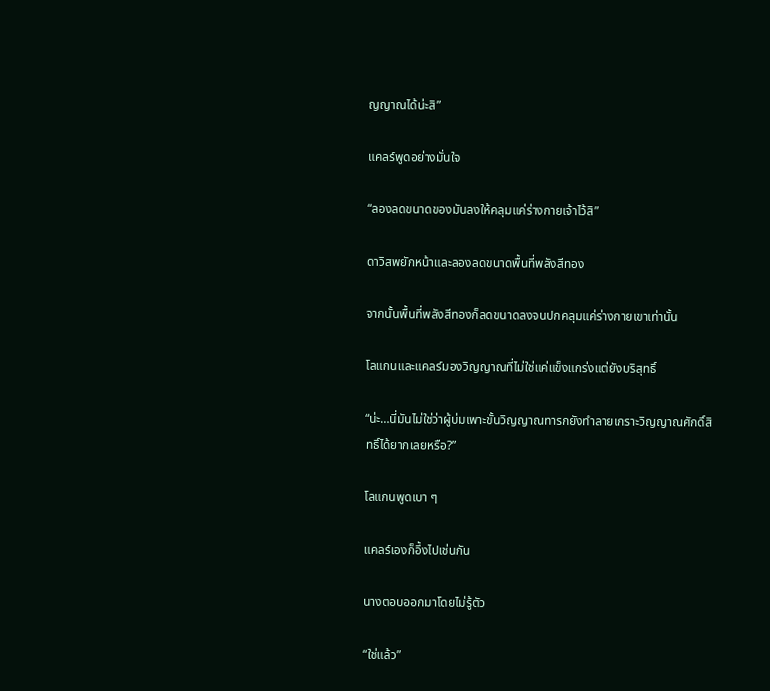ญญาณได้น่ะสิ”

แคลร์พูดอย่างมั่นใจ

“ลองลดขนาดของมันลงให้คลุมแค่ร่างกายเจ้าไว้สิ”

ดาวิสพยักหน้าและลองลดขนาดพื้นที่พลังสีทอง

จากนั้นพื้นที่พลังสีทองก็ลดขนาดลงจนปกคลุมแค่ร่างกายเขาเท่านั้น

โลแกนและแคลร์มองวิญญาณที่ไม่ใช่แค่แข็งแกร่งแต่ยังบริสุทธิ์

“น่ะ…นี่มันไม่ใช่ว่าผู้บ่มเพาะขั้นวิญญาณทารกยังทำลายเกราะวิญญาณศักดิ์สิทธิ์ได้ยากเลยหรือ?”

โลแกนพูดเบา ๆ

แคลร์เองก็อึ้งไปเช่นกัน

นางตอบออกมาโดยไม่รู้ตัว

“ใช่แล้ว”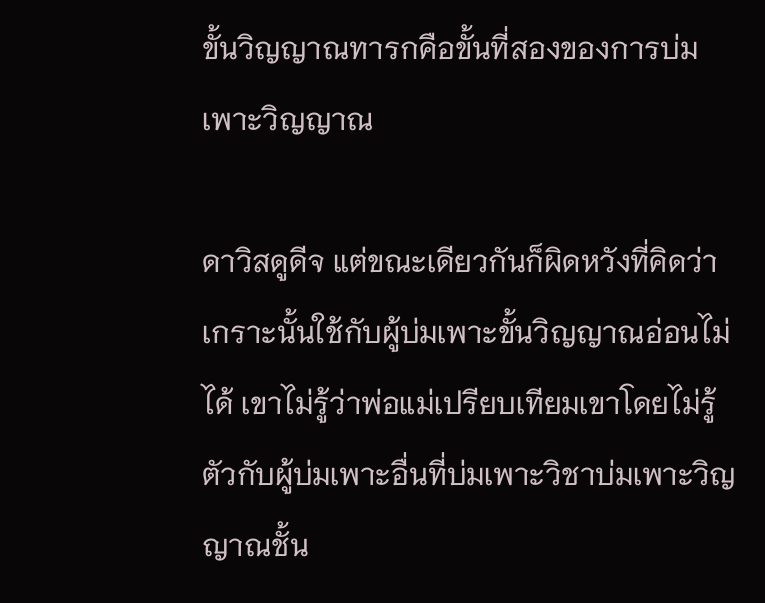ขั้นวิญญาณทารกคือขั้นที่สองของการบ่มเพาะวิญญาณ

ดาวิสดูดีจ แต่ขณะเดียวกันก็ผิดหวังที่คิดว่าเกราะนั้นใช้กับผู้บ่มเพาะขั้นวิญญาณอ่อนไม่ได้ เขาไม่รู้ว่าพ่อแม่เปรียบเทียมเขาโดยไม่รู้ตัวกับผู้บ่มเพาะอื่นที่บ่มเพาะวิชาบ่มเพาะวิญญาณชั้น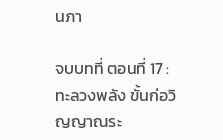นภา

จบบทที่ ตอนที่ 17 : ทะลวงพลัง ขั้นก่อวิญญาณระ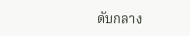ดับกลาง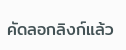คัดลอกลิงก์แล้ว